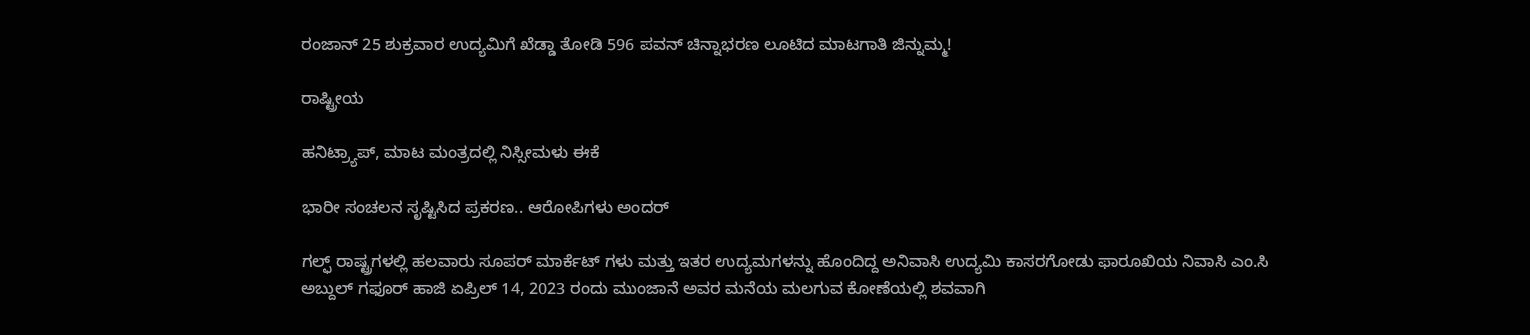ರಂಜಾನ್ 25 ಶುಕ್ರವಾರ ಉದ್ಯಮಿಗೆ ಖೆಡ್ಡಾ ತೋಡಿ 596 ಪವನ್ ಚಿನ್ನಾಭರಣ ಲೂಟಿದ ಮಾಟಗಾತಿ ಜಿನ್ನುಮ್ಮ!

ರಾಷ್ಟ್ರೀಯ

ಹನಿಟ್ರ್ಯಾಪ್, ಮಾಟ ಮಂತ್ರದಲ್ಲಿ ನಿಸ್ಸೀಮಳು ಈಕೆ

ಭಾರೀ ಸಂಚಲನ ಸೃಷ್ಟಿಸಿದ ಪ್ರಕರಣ.. ಆರೋಪಿಗಳು ಅಂದರ್

ಗಲ್ಫ್ ರಾಷ್ಟ್ರಗಳಲ್ಲಿ ಹಲವಾರು ಸೂಪರ್ ಮಾರ್ಕೆಟ್ ಗಳು ಮತ್ತು ಇತರ ಉದ್ಯಮಗಳನ್ನು ಹೊಂದಿದ್ದ ಅನಿವಾಸಿ ಉದ್ಯಮಿ ಕಾಸರಗೋಡು ಫಾರೂಖಿಯ ನಿವಾಸಿ ಎಂ.ಸಿ ಅಬ್ದುಲ್ ಗಫೂರ್ ಹಾಜಿ ಏಪ್ರಿಲ್ 14, 2023 ರಂದು ಮುಂಜಾನೆ ಅವರ ಮನೆಯ ಮಲಗುವ ಕೋಣೆಯಲ್ಲಿ ಶವವಾಗಿ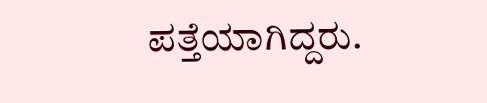ಪತ್ತೆಯಾಗಿದ್ದರು.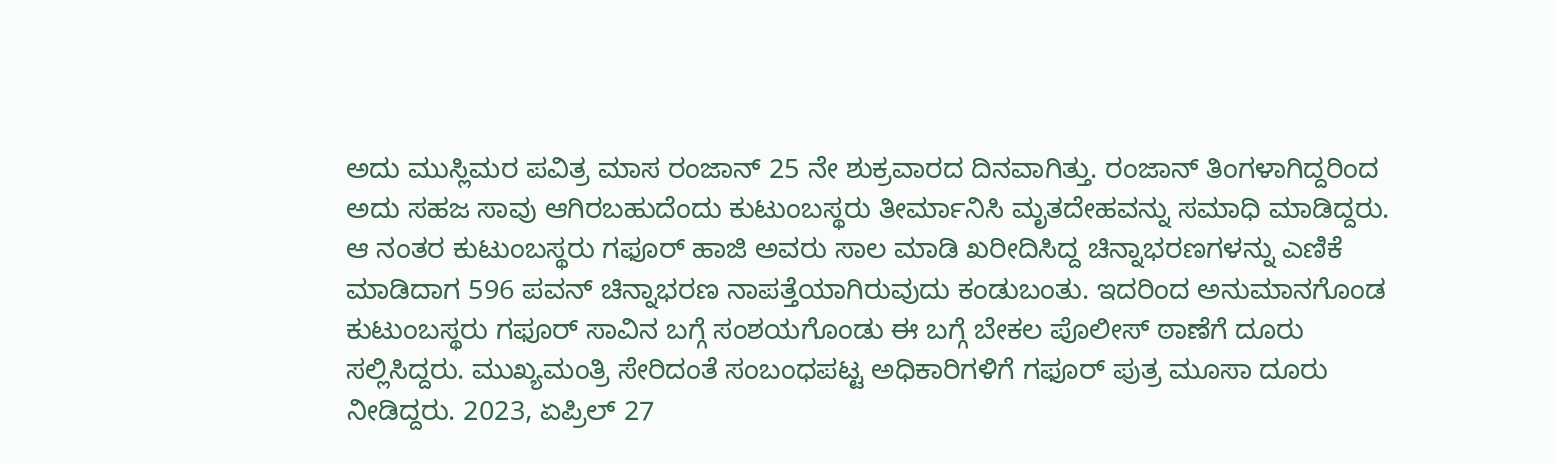ಅದು ಮುಸ್ಲಿಮರ ಪವಿತ್ರ ಮಾಸ ರಂಜಾನ್ 25 ನೇ ಶುಕ್ರವಾರದ ದಿನವಾಗಿತ್ತು. ರಂಜಾನ್ ತಿಂಗಳಾಗಿದ್ದರಿಂದ ಅದು ಸಹಜ ಸಾವು ಆಗಿರಬಹುದೆಂದು ಕುಟುಂಬಸ್ಥರು ತೀರ್ಮಾನಿಸಿ ಮೃತದೇಹವನ್ನು ಸಮಾಧಿ ಮಾಡಿದ್ದರು. ಆ ನಂತರ ಕುಟುಂಬಸ್ಥರು ಗಫೂರ್ ಹಾಜಿ ಅವರು ಸಾಲ ಮಾಡಿ ಖರೀದಿಸಿದ್ದ ಚಿನ್ನಾಭರಣಗಳನ್ನು ಎಣಿಕೆ ಮಾಡಿದಾಗ 596 ಪವನ್ ಚಿನ್ನಾಭರಣ ನಾಪತ್ತೆಯಾಗಿರುವುದು ಕಂಡುಬಂತು. ಇದರಿಂದ ಅನುಮಾನಗೊಂಡ ಕುಟುಂಬಸ್ಥರು ಗಫೂರ್ ಸಾವಿನ ಬಗ್ಗೆ ಸಂಶಯಗೊಂಡು ಈ ಬಗ್ಗೆ ಬೇಕಲ ಪೊಲೀಸ್ ಠಾಣೆಗೆ ದೂರು ಸಲ್ಲಿಸಿದ್ದರು. ಮುಖ್ಯಮಂತ್ರಿ ಸೇರಿದಂತೆ ಸಂಬಂಧಪಟ್ಟ ಅಧಿಕಾರಿಗಳಿಗೆ ಗಫೂರ್ ಪುತ್ರ ಮೂಸಾ ದೂರು ನೀಡಿದ್ದರು. 2023, ಏಪ್ರಿಲ್ 27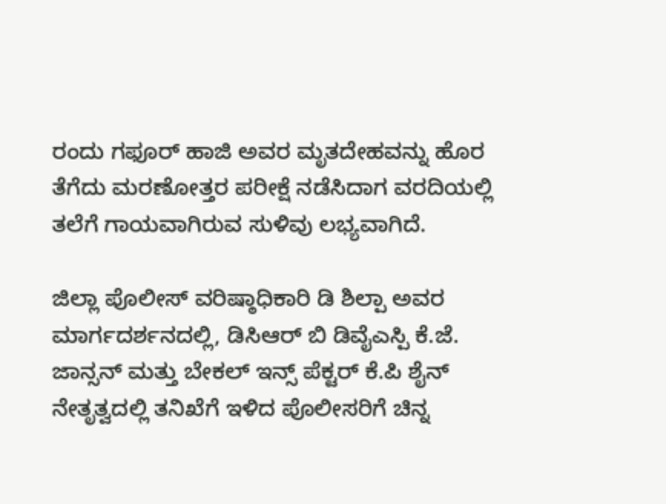ರಂದು ಗಫೂರ್ ಹಾಜಿ ಅವರ ಮೃತದೇಹವನ್ನು ಹೊರ ತೆಗೆದು ಮರಣೋತ್ತರ ಪರೀಕ್ಷೆ ನಡೆಸಿದಾಗ ವರದಿಯಲ್ಲಿ ತಲೆಗೆ ಗಾಯವಾಗಿರುವ ಸುಳಿವು ಲಭ್ಯವಾಗಿದೆ.

ಜಿಲ್ಲಾ ಪೊಲೀಸ್ ವರಿಷ್ಠಾಧಿಕಾರಿ ಡಿ ಶಿಲ್ಪಾ ಅವರ ಮಾರ್ಗದರ್ಶನದಲ್ಲಿ, ಡಿಸಿಆರ್ ಬಿ ಡಿವೈಎಸ್ಪಿ ಕೆ.ಜೆ. ಜಾನ್ಸನ್ ಮತ್ತು ಬೇಕಲ್ ಇನ್ಸ್ ಪೆಕ್ಟರ್ ಕೆ.ಪಿ ಶೈನ್ ನೇತೃತ್ವದಲ್ಲಿ ತನಿಖೆಗೆ ಇಳಿದ ಪೊಲೀಸರಿಗೆ ಚಿನ್ನ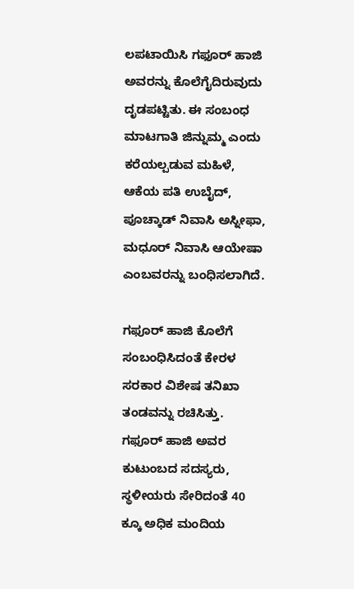ಲಪಟಾಯಿಸಿ ಗಫೂರ್ ಹಾಜಿ ಅವರನ್ನು ಕೊಲೆಗೈದಿರುವುದು ದೃಡಪಟ್ಟಿತು. ಈ ಸಂಬಂಧ ಮಾಟಗಾತಿ ಜಿನ್ನುಮ್ಮ ಎಂದು ಕರೆಯಲ್ಪಡುವ ಮಹಿಳೆ, ಆಕೆಯ ಪತಿ ಉಬೈದ್, ಪೂಚ್ಕಾಡ್ ನಿವಾಸಿ ಅಸ್ನೀಫಾ, ಮಧೂರ್ ನಿವಾಸಿ ಆಯೇಷಾ ಎಂಬವರನ್ನು ಬಂಧಿಸಲಾಗಿದೆ.

ಗಫೂರ್ ಹಾಜಿ ಕೊಲೆಗೆ ಸಂಬಂಧಿಸಿದಂತೆ ಕೇರಳ ಸರಕಾರ ವಿಶೇಷ ತನಿಖಾ ತಂಡವನ್ನು ರಚಿಸಿತ್ತು. ಗಫೂರ್ ಹಾಜಿ ಅವರ ಕುಟುಂಬದ ಸದಸ್ಯರು, ಸ್ಥಳೀಯರು ಸೇರಿದಂತೆ 40 ಕ್ಕೂ ಅಧಿಕ ಮಂದಿಯ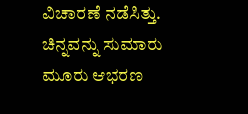ವಿಚಾರಣೆ ನಡೆಸಿತ್ತು. ಚಿನ್ನವನ್ನು ಸುಮಾರು ಮೂರು ಆಭರಣ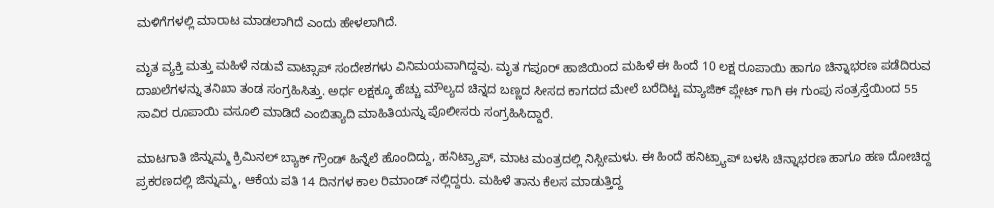ಮಳಿಗೆಗಳಲ್ಲಿ ಮಾರಾಟ ಮಾಡಲಾಗಿದೆ ಎಂದು ಹೇಳಲಾಗಿದೆ.

ಮೃತ ವ್ಯಕ್ತಿ ಮತ್ತು ಮಹಿಳೆ ನಡುವೆ ವಾಟ್ಸಾಪ್ ಸಂದೇಶಗಳು ವಿನಿಮಯವಾಗಿದ್ದವು. ಮೃತ ಗಪೂರ್ ಹಾಜಿಯಿಂದ ಮಹಿಳೆ ಈ ಹಿಂದೆ 10 ಲಕ್ಷ ರೂಪಾಯಿ ಹಾಗೂ ಚಿನ್ನಾಭರಣ ಪಡೆದಿರುವ ದಾಖಲೆಗಳನ್ನು ತನಿಖಾ ತಂಡ ಸಂಗ್ರಹಿಸಿತ್ತು. ಅರ್ಧ ಲಕ್ಷಕ್ಕೂ ಹೆಚ್ಚು ಮೌಲ್ಯದ ಚಿನ್ನದ ಬಣ್ಣದ ಸೀಸದ ಕಾಗದದ ಮೇಲೆ ಬರೆದಿಟ್ಟ ಮ್ಯಾಜಿಕ್ ಪ್ಲೇಟ್ ಗಾಗಿ ಈ ಗುಂಪು ಸಂತ್ರಸ್ತೆಯಿಂದ 55 ಸಾವಿರ ರೂಪಾಯಿ ವಸೂಲಿ ಮಾಡಿದೆ ಎಂಬಿತ್ಯಾದಿ ಮಾಹಿತಿಯನ್ನು ಪೊಲೀಸರು ಸಂಗ್ರಹಿಸಿದ್ದಾರೆ.

ಮಾಟಗಾತಿ ಜಿನ್ನುಮ್ಮ ಕ್ರಿಮಿನಲ್ ಬ್ಯಾಕ್ ಗ್ರೌಂಡ್ ಹಿನ್ನೆಲೆ ಹೊಂದಿದ್ದು, ಹನಿಟ್ರ್ಯಾಪ್, ಮಾಟ ಮಂತ್ರದಲ್ಲಿ ನಿಸ್ಸೀಮಳು. ಈ ಹಿಂದೆ ಹನಿಟ್ರ್ಯಾಪ್ ಬಳಸಿ ಚಿನ್ನಾಭರಣ ಹಾಗೂ ಹಣ ದೋಚಿದ್ದ ಪ್ರಕರಣದಲ್ಲಿ ಜಿನ್ನುಮ್ಮ, ಆಕೆಯ ಪತಿ 14 ದಿನಗಳ ಕಾಲ ರಿಮಾಂಡ್ ನಲ್ಲಿದ್ದರು. ಮಹಿಳೆ ತಾನು ಕೆಲಸ ಮಾಡುತ್ತಿದ್ದ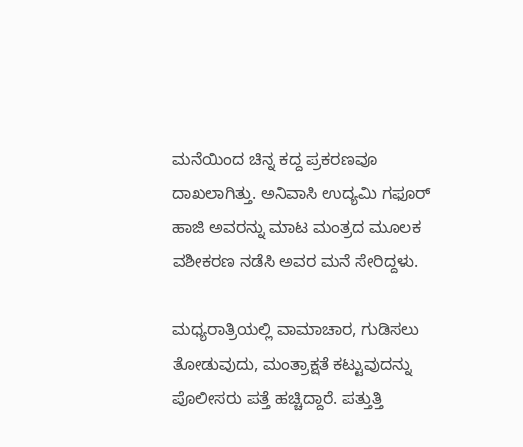ಮನೆಯಿಂದ ಚಿನ್ನ ಕದ್ದ ಪ್ರಕರಣವೂ ದಾಖಲಾಗಿತ್ತು. ಅನಿವಾಸಿ ಉದ್ಯಮಿ ಗಫೂರ್ ಹಾಜಿ ಅವರನ್ನು ಮಾಟ ಮಂತ್ರದ ಮೂಲಕ ವಶೀಕರಣ ನಡೆಸಿ ಅವರ ಮನೆ ಸೇರಿದ್ದಳು.

ಮಧ್ಯರಾತ್ರಿಯಲ್ಲಿ ವಾಮಾಚಾರ, ಗುಡಿಸಲು ತೋಡುವುದು, ಮಂತ್ರಾಕ್ಷತೆ ಕಟ್ಟುವುದನ್ನು ಪೊಲೀಸರು ಪತ್ತೆ ಹಚ್ಚಿದ್ದಾರೆ. ಪತ್ತುತ್ತಿ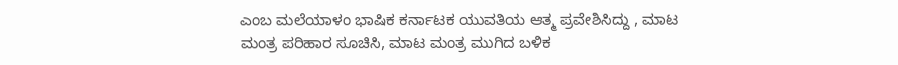ಎಂಬ ಮಲೆಯಾಳಂ ಭಾಷಿಕ ಕರ್ನಾಟಕ ಯುವತಿಯ ಆತ್ಮ ಪ್ರವೇಶಿಸಿದ್ದು , ಮಾಟ ಮಂತ್ರ ಪರಿಹಾರ ಸೂಚಿಸಿ, ಮಾಟ ಮಂತ್ರ ಮುಗಿದ ಬಳಿಕ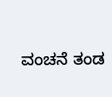ವಂಚನೆ ತಂಡ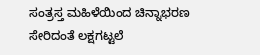ಸಂತ್ರಸ್ತ ಮಹಿಳೆಯಿಂದ ಚಿನ್ನಾಭರಣ ಸೇರಿದಂತೆ ಲಕ್ಷಗಟ್ಟಲೆ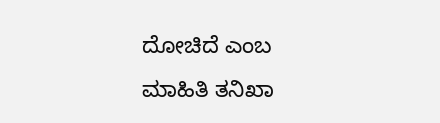ದೋಚಿದೆ ಎಂಬ ಮಾಹಿತಿ ತನಿಖಾ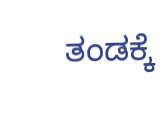ತಂಡಕ್ಕೆ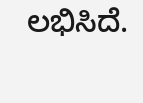ಲಭಿಸಿದೆ.